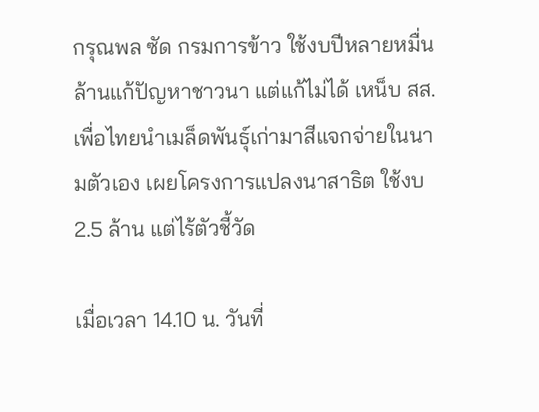กรุณพล ซัด กรมการข้าว ใช้งบปีหลายหมื่นล้านแก้ปัญหาชาวนา แต่แก้ไม่ได้ เหน็บ สส.เพื่อไทยนำเมล็ดพันธุ์เก่ามาสีแจกจ่ายในนามตัวเอง เผยโครงการแปลงนาสาธิต ใช้งบ 2.5 ล้าน แต่ไร้ตัวชี้วัด

เมื่อเวลา 14.10 น. วันที่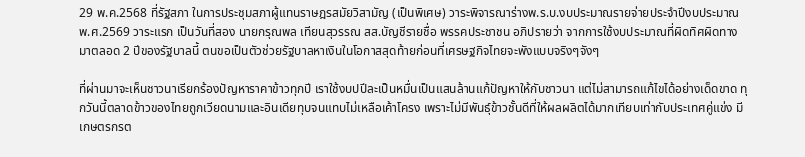29 พ.ค.2568 ที่รัฐสภา ในการประชุมสภาผู้แทนราษฎรสมัยวิสามัญ (เป็นพิเศษ) วาระพิจารณาร่างพ.ร.บ.งบประมาณรายจ่ายประจำปีงบประมาณ พ.ศ.2569 วาระแรก เป็นวันที่สอง นายกรุณพล เทียนสุวรรณ สส.บัญชีรายชื่อ พรรคประชาชน อภิปรายว่า จากการใช้งบประมาณที่ผิดทิศผิดทางมาตลอด 2 ปีของรัฐบาลนี้ ตนขอเป็นตัวช่วยรัฐบาลหาเงินในโอกาสสุดท้ายก่อนที่เศรษฐกิจไทยจะพังแบบจริงๆจังๆ

ที่ผ่านมาจะเห็นชาวนาเรียกร้องปัญหาราคาข้าวทุกปี เราใช้งบปปีละเป็นหมื่นเป็นแสนล้านแก้ปัญหาให้กับชาวนา แต่ไม่สามารถแก้ไขได้อย่างเด็ดขาด ทุกวันนี้ตลาดข้าวของไทยถูกเวียดนามและอินเดียทุบจนแทบไม่เหลือเค้าโครง เพราะไม่มีพันธุ์ข้าวชั้นดีที่ให้ผลผลิตได้มากเทียบเท่ากับประเทศคู่แข่ง มีเกษตรกรต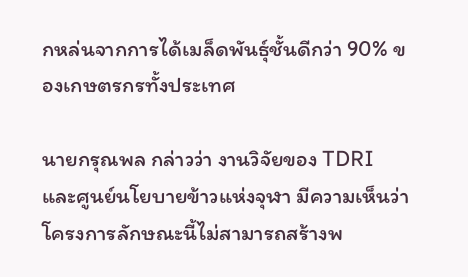กหล่นจากการได้เมล็ดพันธุ์ชั้นดีกว่า 90% ของเกษตรกรทั้งประเทศ

นายกรุณพล กล่าวว่า งานวิจัยของ TDRI และศูนย์นโยบายข้าวแห่งจุฬา มีความเห็นว่าโครงการลักษณะนี้ไม่สามารถสร้างพ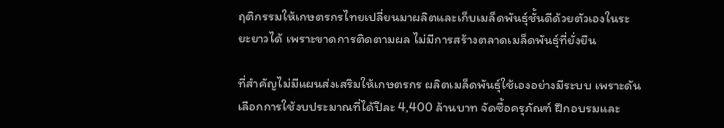ฤติกรรมให้เกษตรกรไทยเปลี่ยนมาผลิตและเก็บเมล็ดพันธุ์ชั้นดีด้วยตัวเองในระยะยาวได้ เพราะขาดการติดตามผล ไม่มีการสร้างตลาดเมล็ดพันธุ์ที่ยั่งยืน

ที่สำคัญไม่มีแผนส่งเสริมให้เกษตรกร ผลิตเมล็ดพันธุ์ใช้เองอย่างมีระบบ เพราะดันเลือกการใช้งบประมาณที่ได้ปีละ 4,400 ล้านบาท จัดซื้อครุภัณฑ์ ฝึกอบรมและ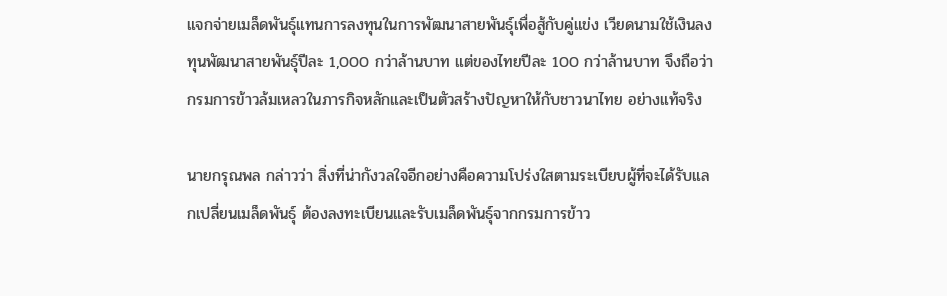แจกจ่ายเมล็ดพันธุ์แทนการลงทุนในการพัฒนาสายพันธุ์เพื่อสู้กับคู่แข่ง เวียดนามใช้เงินลงทุนพัฒนาสายพันธุ์ปีละ 1,000 กว่าล้านบาท แต่ของไทยปีละ 100 กว่าล้านบาท จึงถือว่า กรมการข้าวล้มเหลวในภารกิจหลักและเป็นตัวสร้างปัญหาให้กับชาวนาไทย อย่างแท้จริง

นายกรุณพล กล่าวว่า สิ่งที่น่ากังวลใจอีกอย่างคือความโปร่งใสตามระเบียบผู้ที่จะได้รับแลกเปลี่ยนเมล็ดพันธุ์ ต้องลงทะเบียนและรับเมล็ดพันธุ์จากกรมการข้าว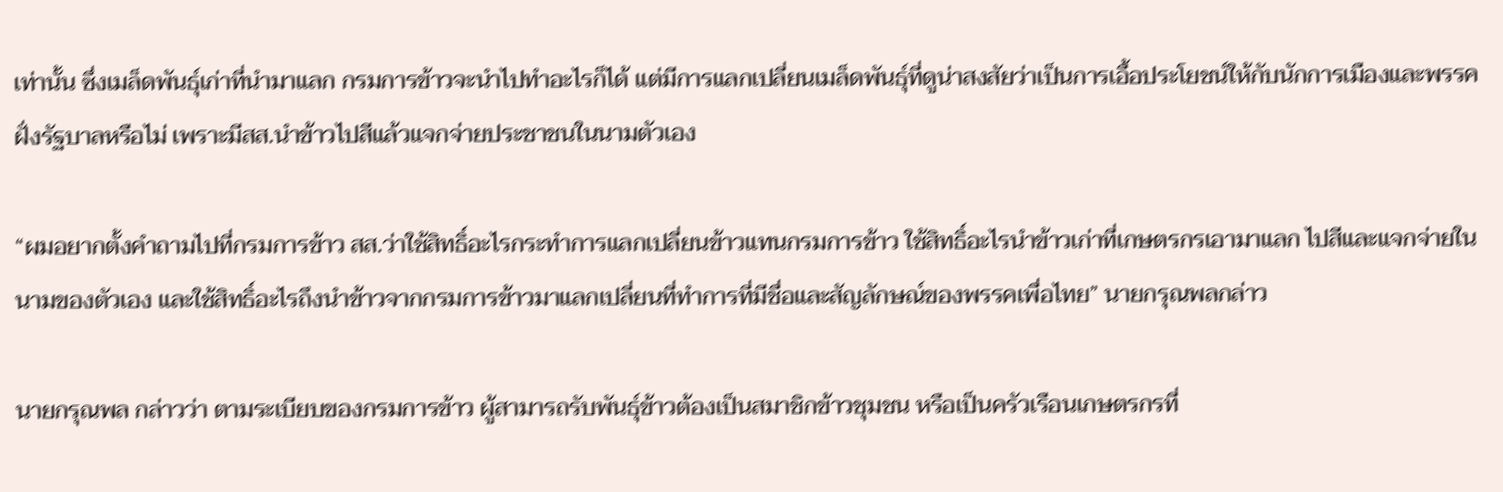เท่านั้น ซึ่งเมล็ดพันธุ์เก่าที่นำมาแลก กรมการข้าวจะนำไปทำอะไรก็ได้ แต่มีการแลกเปลี่ยนเมล็ดพันธุ์ที่ดูน่าสงสัยว่าเป็นการเอื้อประโยชน์ให้กับนักการเมืองและพรรคฝั่งรัฐบาลหรือไม่ เพราะมีสส.นำข้าวไปสีแล้วแจกจ่ายประชาชนในนามตัวเอง

“ผมอยากตั้งคำถามไปที่กรมการข้าว สส.ว่าใช้สิทธิ์อะไรกระทำการแลกเปลี่ยนข้าวแทนกรมการข้าว ใช้สิทธิ์อะไรนำข้าวเก่าที่เกษตรกรเอามาแลก ไปสีและแจกจ่ายในนามของตัวเอง และใช้สิทธิ์อะไรถึงนำข้าวจากกรมการข้าวมาแลกเปลี่ยนที่ทำการที่มีชื่อและสัญลักษณ์ของพรรคเพื่อไทย” นายกรุณพลกล่าว

นายกรุณพล กล่าวว่า ตามระเบียบของกรมการข้าว ผู้สามารถรับพันธุ์ข้าวต้องเป็นสมาชิกข้าวชุมชน หรือเป็นครัวเรือนเกษตรกรที่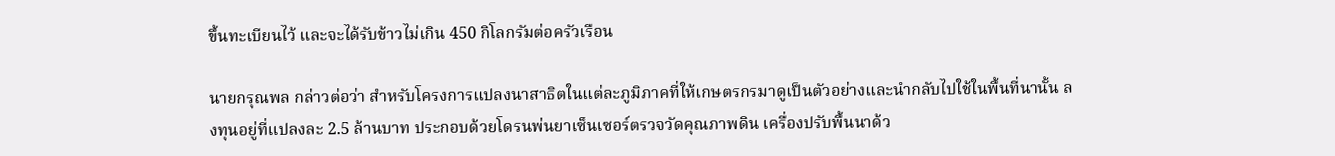ขึ้นทะเบียนไว้ และจะได้รับข้าวไม่เกิน 450 กิโลกรัมต่อครัวเรือน

นายกรุณพล กล่าวต่อว่า สำหรับโครงการแปลงนาสาธิตในแต่ละภูมิภาคที่ให้เกษตรกรมาดูเป็นตัวอย่างและนำกลับไปใช้ในพื้นที่นานั้น ลงทุนอยู่ที่แปลงละ 2.5 ล้านบาท ประกอบด้วยโดรนพ่นยาเซ็นเซอร์ตรวจวัดคุณภาพดิน เครื่องปรับพื้นนาด้ว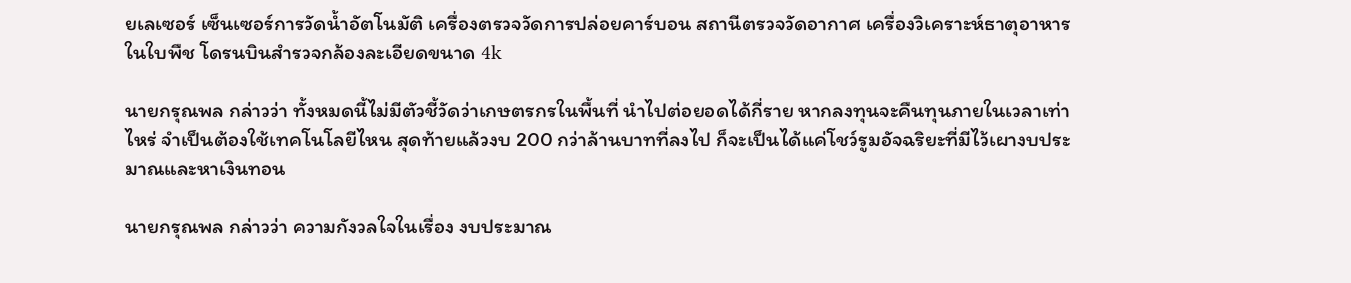ยเลเซอร์ เซ็นเซอร์การวัดน้ำอัตโนมัติ เครื่องตรวจวัดการปล่อยคาร์บอน สถานีตรวจวัดอากาศ เครื่องวิเคราะห์ธาตุอาหารในใบพืช โดรนบินสำรวจกล้องละเอียดขนาด 4k

นายกรุณพล กล่าวว่า ทั้งหมดนี้ไม่มีตัวชี้วัดว่าเกษตรกรในพื้นที่ นำไปต่อยอดได้กี่ราย หากลงทุนจะคืนทุนภายในเวลาเท่าไหร่ จำเป็นต้องใช้เทคโนโลยีไหน สุดท้ายแล้วงบ 200 กว่าล้านบาทที่ลงไป ก็จะเป็นได้แค่โชว์รูมอัจฉริยะที่มีไว้เผางบประมาณและหาเงินทอน

นายกรุณพล กล่าวว่า ความกังวลใจในเรื่อง งบประมาณ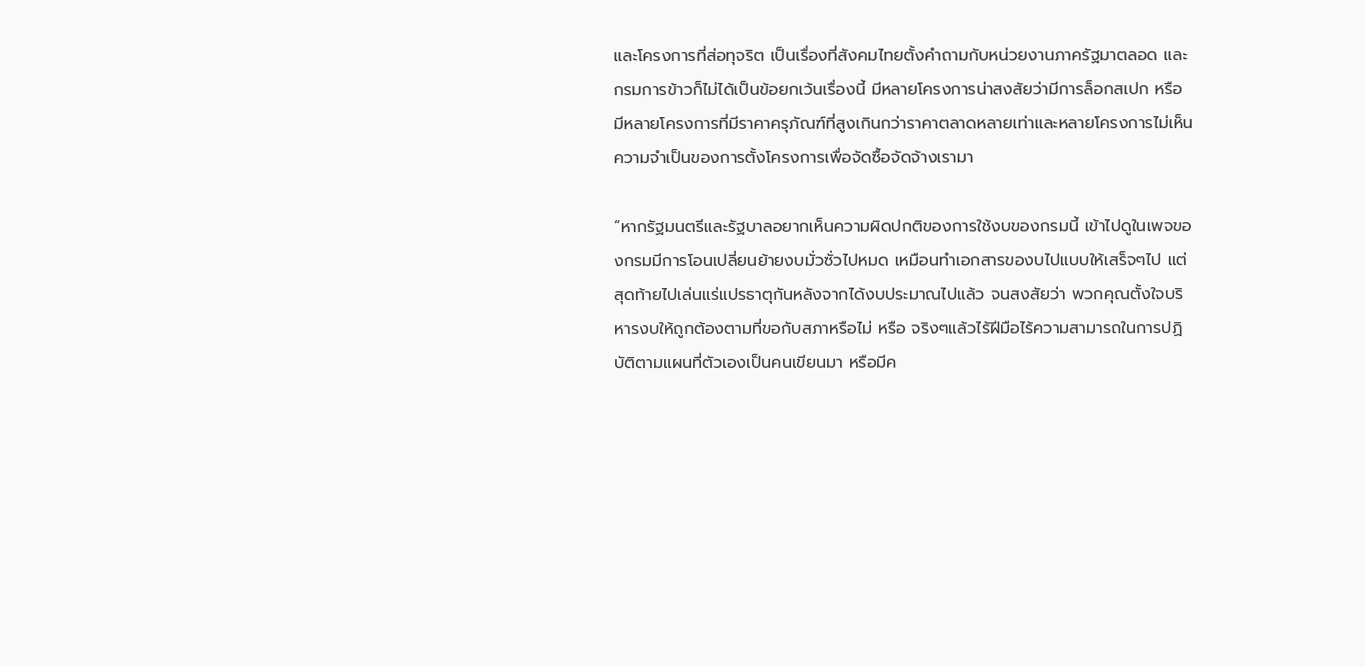และโครงการที่ส่อทุจริต เป็นเรื่องที่สังคมไทยตั้งคำถามกับหน่วยงานภาครัฐมาตลอด และกรมการข้าวก็ไม่ได้เป็นข้อยกเว้นเรื่องนี้ มีหลายโครงการน่าสงสัยว่ามีการล็อกสเปก หรือ มีหลายโครงการที่มีราคาครุภัณฑ์ที่สูงเกินกว่าราคาตลาดหลายเท่าและหลายโครงการไม่เห็นความจำเป็นของการตั้งโครงการเพื่อจัดซื้อจัดจ้างเรามา

“หากรัฐมนตรีและรัฐบาลอยากเห็นความผิดปกติของการใช้งบของกรมนี้ เข้าไปดูในเพจของกรมมีการโอนเปลี่ยนย้ายงบมั่วซั่วไปหมด เหมือนทำเอกสารของบไปแบบให้เสร็จๆไป แต่สุดท้ายไปเล่นแร่แปรธาตุกันหลังจากได้งบประมาณไปแล้ว จนสงสัยว่า พวกคุณตั้งใจบริหารงบให้ถูกต้องตามที่ขอกับสภาหรือไม่ หรือ จริงๆแล้วไร้ฝีมือไร้ความสามารถในการปฏิบัติตามแผนที่ตัวเองเป็นคนเขียนมา หรือมีค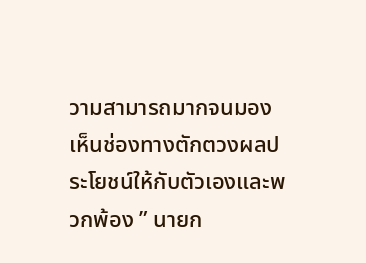วามสามารถมากจนมองเห็นช่องทางตักตวงผลประโยชน์ให้กับตัวเองและพวกพ้อง ” นายก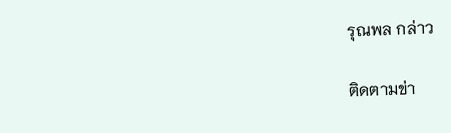รุณพล กล่าว

ติดตามข่า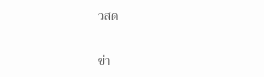วสด

ข่า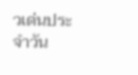วเด่นประจำวัน